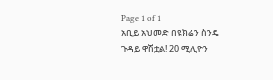Page 1 of 1
አቢይ አህመድ በዩክሬን ስንዴ ጉዳይ ዋሽቷል! 20 ሚሊዮን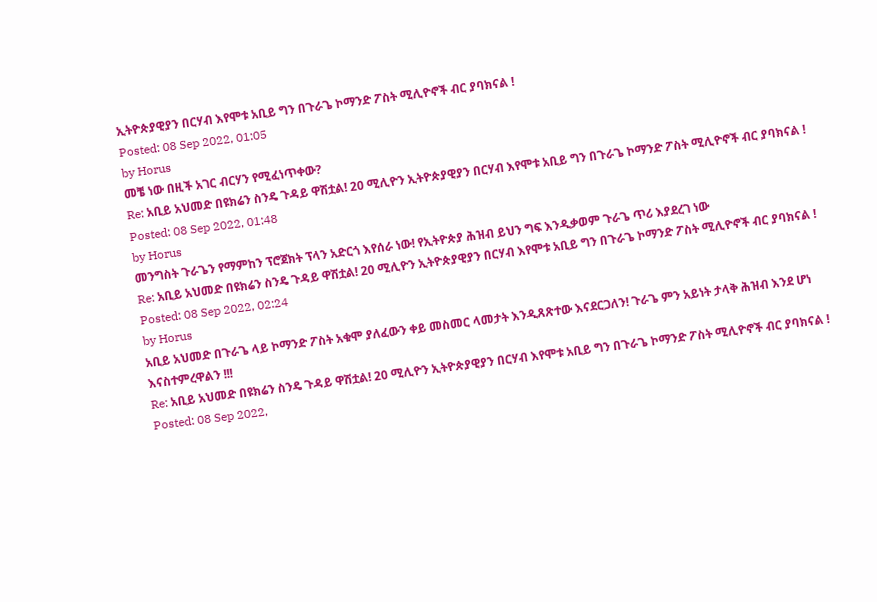ኢትዮጵያዊያን በርሃብ እየሞቱ አቢይ ግን በጉራጌ ኮማንድ ፖስት ሚሊዮኖች ብር ያባክናል !
Posted: 08 Sep 2022, 01:05
by Horus
መቼ ነው በዚች አገር ብርሃን የሚፈነጥቀው?
Re: አቢይ አህመድ በዩክሬን ስንዴ ጉዳይ ዋሽቷል! 20 ሚሊዮን ኢትዮጵያዊያን በርሃብ እየሞቱ አቢይ ግን በጉራጌ ኮማንድ ፖስት ሚሊዮኖች ብር ያባክናል !
Posted: 08 Sep 2022, 01:48
by Horus
መንግስት ጉራጌን የማምከን ፕሮጀክት ፕላን አድርጎ እየሰራ ነው! የኢትዮጵያ ሕዝብ ይህን ግፍ እንዲቃወም ጉራጌ ጥሪ እያደረገ ነው
Re: አቢይ አህመድ በዩክሬን ስንዴ ጉዳይ ዋሽቷል! 20 ሚሊዮን ኢትዮጵያዊያን በርሃብ እየሞቱ አቢይ ግን በጉራጌ ኮማንድ ፖስት ሚሊዮኖች ብር ያባክናል !
Posted: 08 Sep 2022, 02:24
by Horus
አቢይ አህመድ በጉራጌ ላይ ኮማንድ ፖስት አቁሞ ያለፈውን ቀይ መስመር ላመታት እንዲጸጽተው እናደርጋለን! ጉራጌ ምን አይነት ታላቅ ሕዝብ እንደ ሆነ እናስተምረዋልን !!!
Re: አቢይ አህመድ በዩክሬን ስንዴ ጉዳይ ዋሽቷል! 20 ሚሊዮን ኢትዮጵያዊያን በርሃብ እየሞቱ አቢይ ግን በጉራጌ ኮማንድ ፖስት ሚሊዮኖች ብር ያባክናል !
Posted: 08 Sep 2022,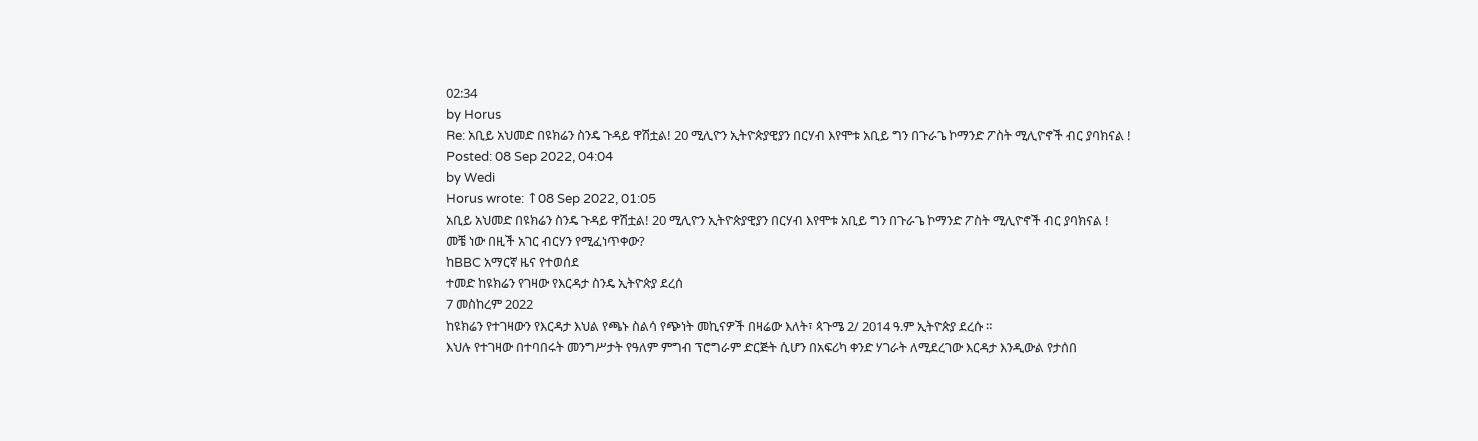02:34
by Horus
Re: አቢይ አህመድ በዩክሬን ስንዴ ጉዳይ ዋሽቷል! 20 ሚሊዮን ኢትዮጵያዊያን በርሃብ እየሞቱ አቢይ ግን በጉራጌ ኮማንድ ፖስት ሚሊዮኖች ብር ያባክናል !
Posted: 08 Sep 2022, 04:04
by Wedi
Horus wrote: ↑08 Sep 2022, 01:05
አቢይ አህመድ በዩክሬን ስንዴ ጉዳይ ዋሽቷል! 20 ሚሊዮን ኢትዮጵያዊያን በርሃብ እየሞቱ አቢይ ግን በጉራጌ ኮማንድ ፖስት ሚሊዮኖች ብር ያባክናል !
መቼ ነው በዚች አገር ብርሃን የሚፈነጥቀው?
ከBBC አማርኛ ዜና የተወሰደ
ተመድ ከዩክሬን የገዛው የእርዳታ ስንዴ ኢትዮጵያ ደረሰ
7 መስከረም 2022
ከዩክሬን የተገዛውን የእርዳታ እህል የጫኑ ስልሳ የጭነት መኪናዎች በዛሬው እለት፣ ጳጉሜ 2/ 2014 ዓ.ም ኢትዮጵያ ደረሱ ።
እህሉ የተገዛው በተባበሩት መንግሥታት የዓለም ምግብ ፕሮግራም ድርጅት ሲሆን በአፍሪካ ቀንድ ሃገራት ለሚደረገው እርዳታ እንዲውል የታሰበ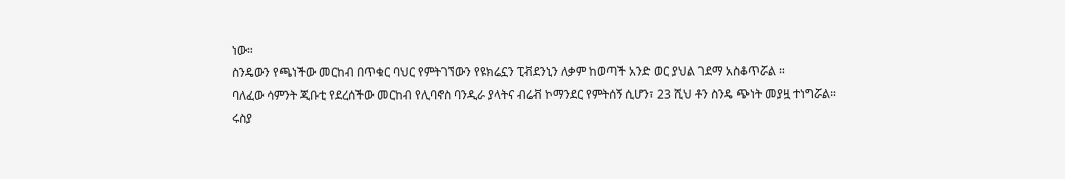ነው።
ስንዴውን የጫነችው መርከብ በጥቁር ባህር የምትገኘውን የዩክሬኗን ፒቭደንኒን ለቃም ከወጣች አንድ ወር ያህል ገደማ አስቆጥሯል ።
ባለፈው ሳምንት ጂቡቲ የደረሰችው መርከብ የሊባኖስ ባንዲራ ያላትና ብሬቭ ኮማንደር የምትሰኝ ሲሆን፣ 23 ሺህ ቶን ስንዴ ጭነት መያዟ ተነግሯል።
ሩስያ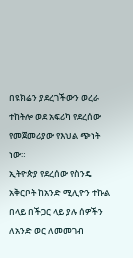በዩክሬን ያደረገችውን ወረራ ተከትሎ ወደ አፍሪካ የደረሰው የመጀመሪያው የእህል ጭነት ነው።
ኢትዮጵያ የደረሰው የስንዴ አቅርቦት ከአንድ ሚሊዮን ተኩል በላይ በችጋር ላይ ያሉ ሰዎችን ለአንድ ወር ለመመገብ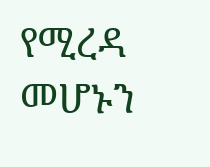የሚረዳ መሆኑን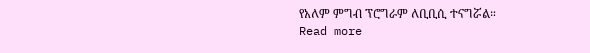የአለም ምግብ ፕሮግራም ለቢቢሲ ተናግሯል።
Read more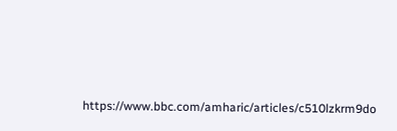https://www.bbc.com/amharic/articles/c510lzkrm9do